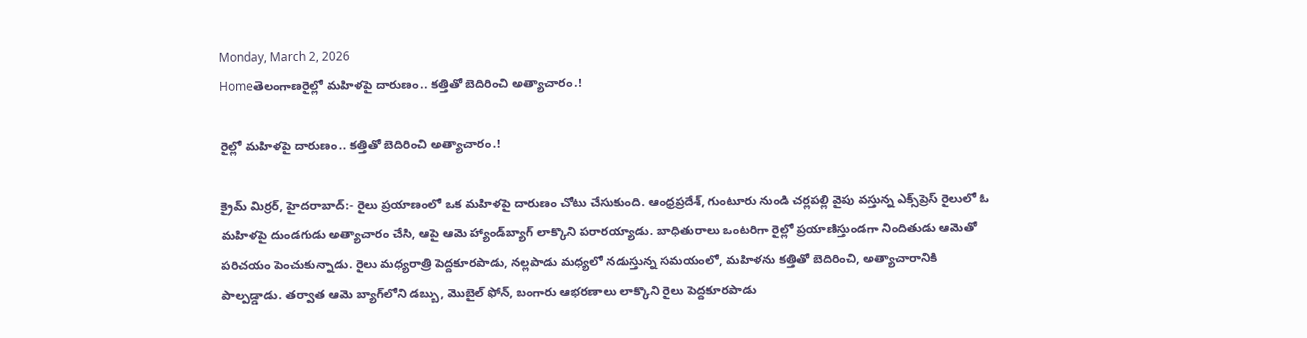Monday, March 2, 2026
Homeతెలంగాణరైల్లో మహిళపై దారుణం.. కత్తితో బెదిరించి అత్యాచారం.!

రైల్లో మహిళపై దారుణం.. కత్తితో బెదిరించి అత్యాచారం.!

క్రైమ్ మిర్రర్, హైదరాబాద్‌:- రైలు ప్రయాణంలో ఒక మహిళపై దారుణం చోటు చేసుకుంది. ఆంధ్రప్రదేశ్‌, గుంటూరు నుండి చర్లపల్లి వైపు వస్తున్న ఎక్స్‌ప్రెస్‌ రైలులో ఓ మహిళపై దుండగుడు అత్యాచారం చేసి, ఆపై ఆమె హ్యాండ్‌బ్యాగ్ లాక్కొని పరారయ్యాడు. బాధితురాలు ఒంటరిగా రైల్లో ప్రయాణిస్తుండగా నిందితుడు ఆమెతో పరిచయం పెంచుకున్నాడు. రైలు మధ్యరాత్రి పెద్దకూరపాడు, నల్లపాడు మధ్యలో నడుస్తున్న సమయంలో, మహిళను కత్తితో బెదిరించి, అత్యాచారానికి పాల్పడ్డాడు. తర్వాత ఆమె బ్యాగ్‌లోని డబ్బు, మొబైల్‌ ఫోన్‌, బంగారు ఆభరణాలు లాక్కొని రైలు పెద్దకూరపాడు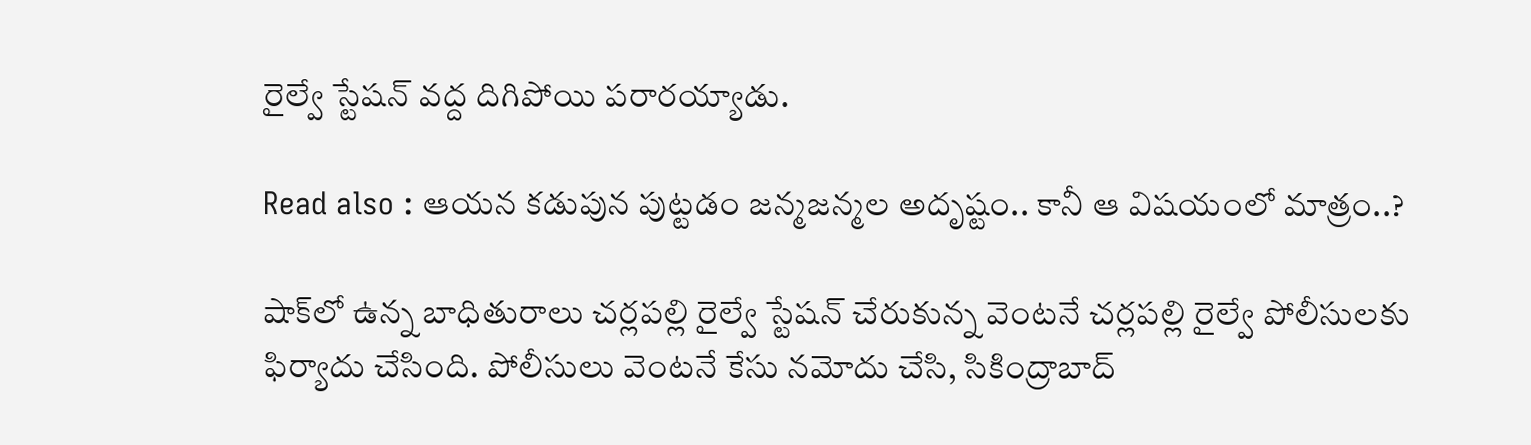రైల్వే స్టేషన్‌ వద్ద దిగిపోయి పరారయ్యాడు.

Read also : ఆయన కడుపున పుట్టడం జన్మజన్మల అదృష్టం.. కానీ ఆ విషయంలో మాత్రం..?

షాక్‌లో ఉన్న బాధితురాలు చర్లపల్లి రైల్వే స్టేషన్‌ చేరుకున్న వెంటనే చర్లపల్లి రైల్వే పోలీసులకు ఫిర్యాదు చేసింది. పోలీసులు వెంటనే కేసు నమోదు చేసి, సికింద్రాబాద్‌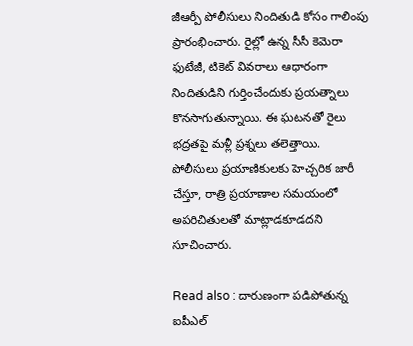జీఆర్పీ పోలీసులు నిందితుడి కోసం గాలింపు ప్రారంభించారు. రైల్లో ఉన్న సీసీ కెమెరా ఫుటేజీ, టికెట్‌ వివరాలు ఆధారంగా నిందితుడిని గుర్తించేందుకు ప్రయత్నాలు కొనసాగుతున్నాయి. ఈ ఘటనతో రైలు భద్రతపై మళ్లీ ప్రశ్నలు తలెత్తాయి. పోలీసులు ప్రయాణికులకు హెచ్చరిక జారీ చేస్తూ, రాత్రి ప్రయాణాల సమయంలో అపరిచితులతో మాట్లాడకూడదని సూచించారు.

Read also : దారుణంగా పడిపోతున్న ఐపీఎల్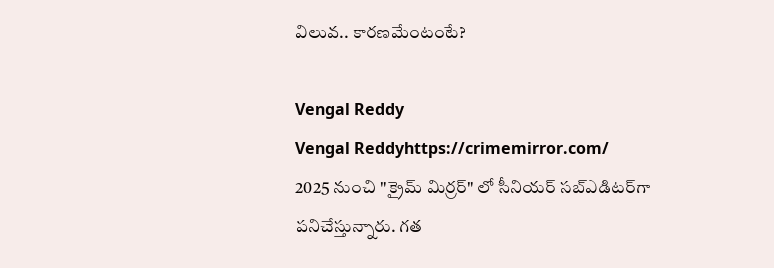విలువ.. కారణమేంటంటే?

Vengal Reddy
Vengal Reddyhttps://crimemirror.com/
2025 నుంచి "క్రైమ్ మిర్రర్" లో సీనియర్ సబ్‌ఎడిటర్‌గా పనిచేస్తున్నారు. గత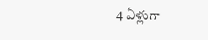4 ఏళ్లుగా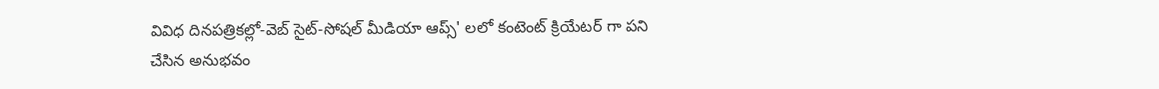వివిధ దినపత్రికల్లో-వెబ్ సైట్-సోషల్ మీడియా ఆప్స్' లలో కంటెంట్ క్రియేటర్ గా పని చేసిన అనుభవం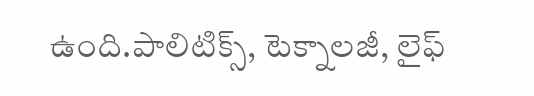ఉంది.పాలిటిక్స్‌, టెక్నాలజీ, లైఫ్‌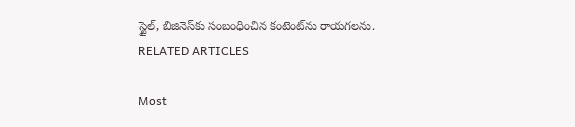స్టైల్‌, బిజినెస్‌కు సంబంధించిన కంటెంట్‌ను రాయగలను.
RELATED ARTICLES

Most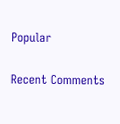Popular

Recent Comments